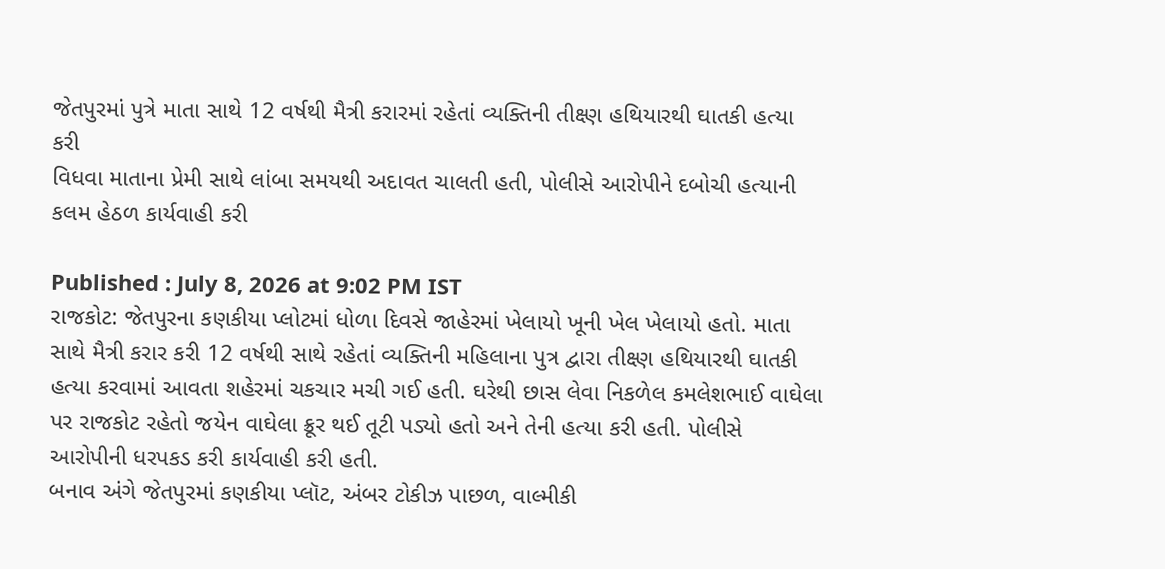જેતપુરમાં પુત્રે માતા સાથે 12 વર્ષથી મૈત્રી કરારમાં રહેતાં વ્યક્તિની તીક્ષ્ણ હથિયારથી ઘાતકી હત્યા કરી
વિધવા માતાના પ્રેમી સાથે લાંબા સમયથી અદાવત ચાલતી હતી, પોલીસે આરોપીને દબોચી હત્યાની કલમ હેઠળ કાર્યવાહી કરી

Published : July 8, 2026 at 9:02 PM IST
રાજકોટ: જેતપુરના કણકીયા પ્લોટમાં ધોળા દિવસે જાહેરમાં ખેલાયો ખૂની ખેલ ખેલાયો હતો. માતા સાથે મૈત્રી કરાર કરી 12 વર્ષથી સાથે રહેતાં વ્યક્તિની મહિલાના પુત્ર દ્વારા તીક્ષ્ણ હથિયારથી ઘાતકી હત્યા કરવામાં આવતા શહેરમાં ચકચાર મચી ગઈ હતી. ઘરેથી છાસ લેવા નિકળેલ કમલેશભાઈ વાઘેલા પર રાજકોટ રહેતો જયેન વાઘેલા ક્રૂર થઈ તૂટી પડ્યો હતો અને તેની હત્યા કરી હતી. પોલીસે આરોપીની ધરપકડ કરી કાર્યવાહી કરી હતી.
બનાવ અંગે જેતપુરમાં કણકીયા પ્લૉટ, અંબર ટોકીઝ પાછળ, વાલ્મીકી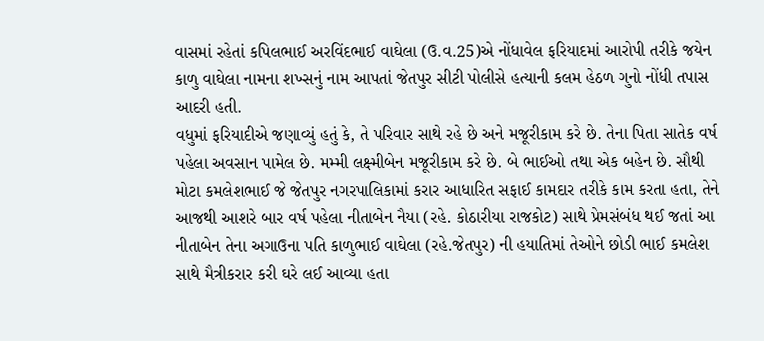વાસમાં રહેતાં કપિલભાઈ અરવિંદભાઈ વાઘેલા (ઉ.વ.25)એ નોંધાવેલ ફરિયાદમાં આરોપી તરીકે જયેન કાળુ વાઘેલા નામના શખ્સનું નામ આપતાં જેતપુર સીટી પોલીસે હત્યાની કલમ હેઠળ ગુનો નોંધી તપાસ આદરી હતી.
વધુમાં ફરિયાદીએ જણાવ્યું હતું કે, તે પરિવાર સાથે રહે છે અને મજૂરીકામ કરે છે. તેના પિતા સાતેક વર્ષ પહેલા અવસાન પામેલ છે. મમ્મી લક્ષ્મીબેન મજૂરીકામ કરે છે. બે ભાઈઓ તથા એક બહેન છે. સૌથી મોટા કમલેશભાઈ જે જેતપુર નગરપાલિકામાં કરાર આધારિત સફાઈ કામદાર તરીકે કામ કરતા હતા, તેને આજથી આશરે બાર વર્ષ પહેલા નીતાબેન નૈયા (રહે. કોઠારીયા રાજકોટ) સાથે પ્રેમસંબંધ થઈ જતાં આ નીતાબેન તેના અગાઉના પતિ કાળુભાઈ વાઘેલા (રહે.જેતપુર) ની હયાતિમાં તેઓને છોડી ભાઈ કમલેશ સાથે મૈત્રીકરાર કરી ઘરે લઈ આવ્યા હતા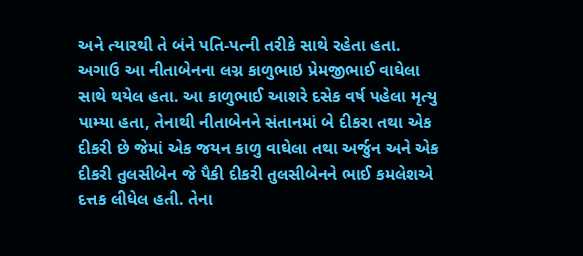અને ત્યારથી તે બંને પતિ-પત્ની તરીકે સાથે રહેતા હતા.
અગાઉ આ નીતાબેનના લગ્ન કાળુભાઇ પ્રેમજીભાઈ વાઘેલા સાથે થયેલ હતા. આ કાળુભાઈ આશરે દસેક વર્ષ પહેલા મૃત્યુ પામ્યા હતા, તેનાથી નીતાબેનને સંતાનમાં બે દીકરા તથા એક દીકરી છે જેમાં એક જયન કાળુ વાઘેલા તથા અર્જુન અને એક દીકરી તુલસીબેન જે પૈકી દીકરી તુલસીબેનને ભાઈ કમલેશએ દત્તક લીધેલ હતી. તેના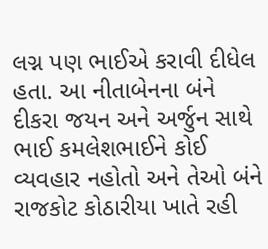લગ્ન પણ ભાઈએ કરાવી દીધેલ હતા. આ નીતાબેનના બંને દીકરા જયન અને અર્જુન સાથે ભાઈ કમલેશભાઈને કોઈ વ્યવહાર નહોતો અને તેઓ બંને રાજકોટ કોઠારીયા ખાતે રહી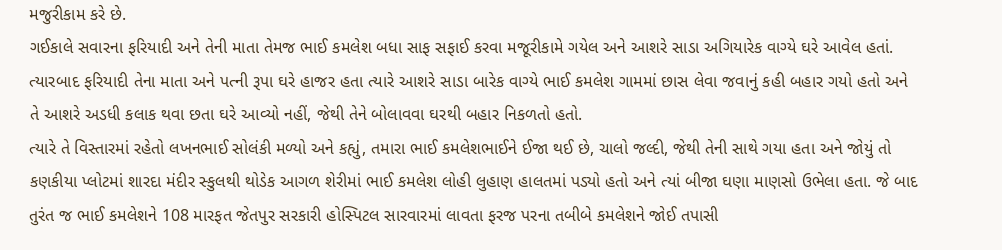મજુરીકામ કરે છે.
ગઈકાલે સવારના ફરિયાદી અને તેની માતા તેમજ ભાઈ કમલેશ બધા સાફ સફાઈ કરવા મજૂરીકામે ગયેલ અને આશરે સાડા અગિયારેક વાગ્યે ઘરે આવેલ હતાં. ત્યારબાદ ફરિયાદી તેના માતા અને પત્ની રૂપા ઘરે હાજર હતા ત્યારે આશરે સાડા બારેક વાગ્યે ભાઈ કમલેશ ગામમાં છાસ લેવા જવાનું કહી બહાર ગયો હતો અને તે આશરે અડધી કલાક થવા છતા ઘરે આવ્યો નહીં, જેથી તેને બોલાવવા ઘરથી બહાર નિકળતો હતો.
ત્યારે તે વિસ્તારમાં રહેતો લખનભાઈ સોલંકી મળ્યો અને કહ્યું, તમારા ભાઈ કમલેશભાઈને ઈજા થઈ છે, ચાલો જલ્દી, જેથી તેની સાથે ગયા હતા અને જોયું તો કણકીયા પ્લોટમાં શારદા મંદીર સ્કુલથી થોડેક આગળ શેરીમાં ભાઈ કમલેશ લોહી લુહાણ હાલતમાં પડ્યો હતો અને ત્યાં બીજા ઘણા માણસો ઉભેલા હતા. જે બાદ તુરંત જ ભાઈ કમલેશને 108 મારફત જેતપુર સરકારી હોસ્પિટલ સારવારમાં લાવતા ફરજ પરના તબીબે કમલેશને જોઈ તપાસી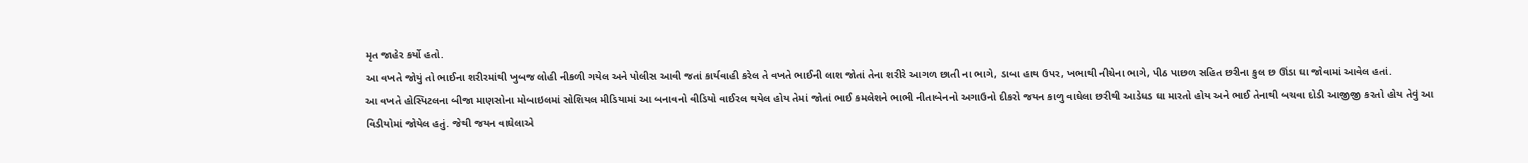મૃત જાહેર કર્યો હતો.
આ વખતે જોયું તો ભાઈના શરીરમાંથી ખુબજ લોહી નીકળી ગયેલ અને પોલીસ આવી જતાં કાર્યવાહી કરેલ તે વખતે ભાઈની લાશ જોતાં તેના શરીરે આગળ છાતી ના ભાગે, ડાબા હાથ ઉપર, ખભાથી નીચેના ભાગે, પીઠ પાછળ સહિત છરીના કુલ છ ઊંડા ઘા જોવામાં આવેલ હતાં.
આ વખતે હોસ્પિટલના બીજા માણસોના મોબાઇલમાં સોશિયલ મીડિયામાં આ બનાવનો વીડિયો વાઈરલ થયેલ હોય તેમાં જોતાં ભાઈ કમલેશને ભાભી નીતાબેનનો અગાઉનો દીકરો જયન કાળુ વાઘેલા છરીથી આડેધડ ઘા મારતો હોય અને ભાઈ તેનાથી બચવા દોડી આજીજી કરતો હોય તેવું આ વિડીયોમાં જોયેલ હતું. જેથી જયન વાઘેલાએ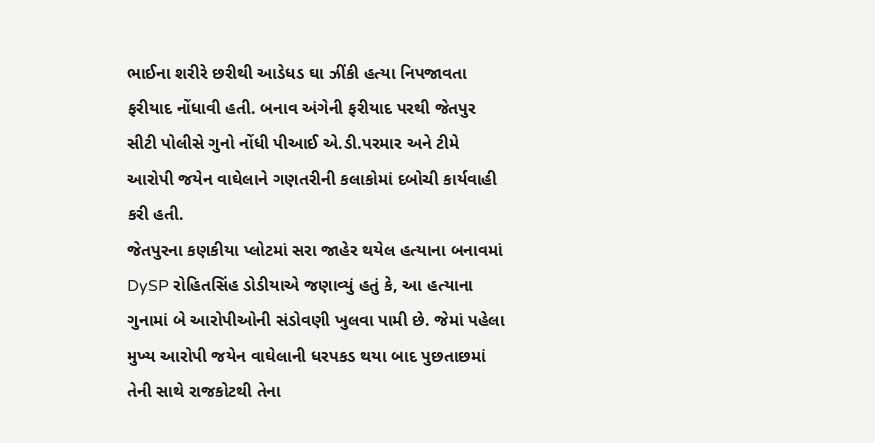ભાઈના શરીરે છરીથી આડેધડ ઘા ઝીંકી હત્યા નિપજાવતા ફરીયાદ નોંધાવી હતી. બનાવ અંગેની ફરીયાદ પરથી જેતપુર સીટી પોલીસે ગુનો નોંધી પીઆઈ એ.ડી.પરમાર અને ટીમે આરોપી જયેન વાઘેલાને ગણતરીની કલાકોમાં દબોચી કાર્યવાહી કરી હતી.
જેતપુરના કણકીયા પ્લોટમાં સરા જાહેર થયેલ હત્યાના બનાવમાં DySP રોહિતસિંહ ડોડીયાએ જણાવ્યું હતું કે, આ હત્યાના ગુનામાં બે આરોપીઓની સંડોવણી ખુલવા પામી છે. જેમાં પહેલા મુખ્ય આરોપી જયેન વાઘેલાની ધરપકડ થયા બાદ પુછતાછમાં તેની સાથે રાજકોટથી તેના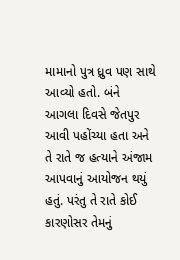મામાનો પુત્ર ધ્રુવ પણ સાથે આવ્યો હતો. બંને આગલા દિવસે જેતપુર આવી પહોંચ્યા હતા અને તે રાતે જ હત્યાને અંજામ આપવાનું આયોજન થયું હતું. પરંતુ તે રાતે કોઈ કારણોસર તેમનું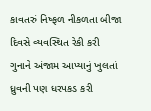કાવતરું નિષ્ફળ નીકળતા બીજા દિવસે વ્યવસ્થિત રેકી કરી ગુનાને અંજામ આપ્યાનું ખુલતાં ધ્રુવની પણ ધરપકડ કરી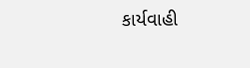કાર્યવાહી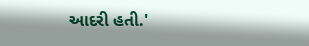આદરી હતી.'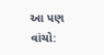આ પણ વાંચો: